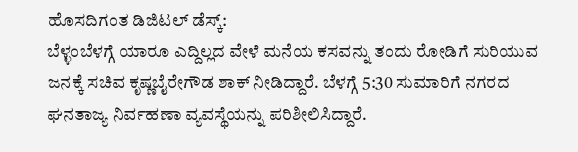ಹೊಸದಿಗಂತ ಡಿಜಿಟಲ್ ಡೆಸ್ಕ್:
ಬೆಳ್ಳಂಬೆಳಗ್ಗೆ ಯಾರೂ ಎದ್ದಿಲ್ಲದ ವೇಳೆ ಮನೆಯ ಕಸವನ್ನು ತಂದು ರೋಡಿಗೆ ಸುರಿಯುವ ಜನಕ್ಕೆ ಸಚಿವ ಕೃಷ್ಣಬೈರೇಗೌಡ ಶಾಕ್ ನೀಡಿದ್ದಾರೆ. ಬೆಳಗ್ಗೆ 5:30 ಸುಮಾರಿಗೆ ನಗರದ ಘನತಾಜ್ಯ ನಿರ್ವಹಣಾ ವ್ಯವಸ್ಥೆಯನ್ನು ಪರಿಶೀಲಿಸಿದ್ದಾರೆ.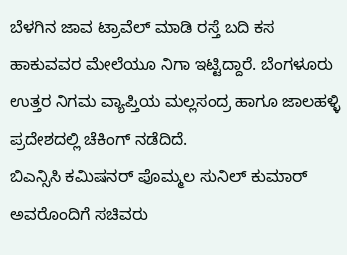ಬೆಳಗಿನ ಜಾವ ಟ್ರಾವೆಲ್ ಮಾಡಿ ರಸ್ತೆ ಬದಿ ಕಸ ಹಾಕುವವರ ಮೇಲೆಯೂ ನಿಗಾ ಇಟ್ಟಿದ್ದಾರೆ. ಬೆಂಗಳೂರು ಉತ್ತರ ನಿಗಮ ವ್ಯಾಪ್ತಿಯ ಮಲ್ಲಸಂದ್ರ ಹಾಗೂ ಜಾಲಹಳ್ಳಿ ಪ್ರದೇಶದಲ್ಲಿ ಚೆಕಿಂಗ್ ನಡೆದಿದೆ.
ಬಿಎನ್ಸಿಸಿ ಕಮಿಷನರ್ ಪೊಮ್ಮಲ ಸುನಿಲ್ ಕುಮಾರ್ ಅವರೊಂದಿಗೆ ಸಚಿವರು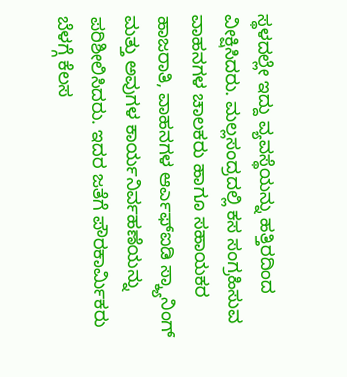ಸ್ಥಳದಲ್ಲೇ ಇದ್ದು ವ್ಯವಸ್ಥೆಯನ್ನು ಹತ್ತಿರದಿಂದ ವೀಕ್ಷಿಸಿದರು. ಮಲ್ಲಸಂದ್ರದಲ್ಲಿ ಕಸ ಸಂಗ್ರಹಿಸುವ ವಾಹನಗಳ ಚಾಲಕರು ಹಾಗೂ ಸಹಾಯಕರ ಹಾಜರಾತಿ, ವಾಹನಗಳ ಆರ್ಎಫ್ಐಡಿ ಸ್ಕ್ಯಾನಿಂಗ್ ಮತ್ತು ಅವುಗಳ ಕಾರ್ಯನಿರ್ವಹಣೆಯನ್ನು ಪರಿಶೀಲಿಸಿದರು. ಇದರ ಜತೆಗೆ ಪೌರಕಾರ್ಮಿಕರು ಬೆಳಗ್ಗೆ ಕೆಲಸ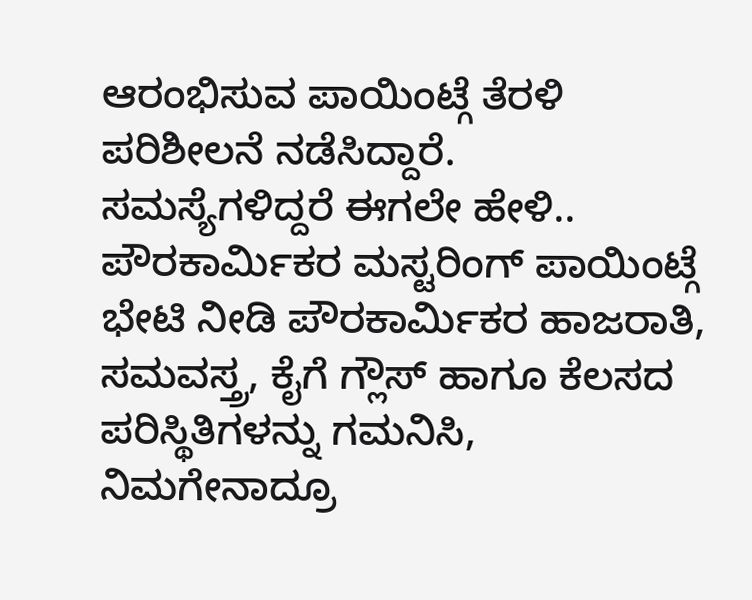ಆರಂಭಿಸುವ ಪಾಯಿಂಟ್ಗೆ ತೆರಳಿ ಪರಿಶೀಲನೆ ನಡೆಸಿದ್ದಾರೆ.
ಸಮಸ್ಯೆಗಳಿದ್ದರೆ ಈಗಲೇ ಹೇಳಿ..
ಪೌರಕಾರ್ಮಿಕರ ಮಸ್ಟರಿಂಗ್ ಪಾಯಿಂಟ್ಗೆ ಭೇಟಿ ನೀಡಿ ಪೌರಕಾರ್ಮಿಕರ ಹಾಜರಾತಿ, ಸಮವಸ್ತ್ರ, ಕೈಗೆ ಗ್ಲೌಸ್ ಹಾಗೂ ಕೆಲಸದ ಪರಿಸ್ಥಿತಿಗಳನ್ನು ಗಮನಿಸಿ, ನಿಮಗೇನಾದ್ರೂ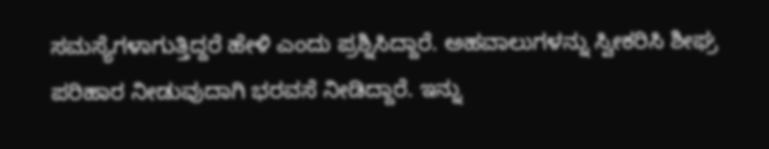ಸಮಸ್ಯೆಗಳಾಗುತ್ತಿದ್ದರೆ ಹೇಳಿ ಎಂದು ಪ್ರಶ್ನಿಸಿದ್ದಾರೆ. ಅಹವಾಲುಗಳನ್ನು ಸ್ವೀಕರಿಸಿ ಶೀಘ್ರ ಪರಿಹಾರ ನೀಡುವುದಾಗಿ ಭರವಸೆ ನೀಡಿದ್ದಾರೆ. ಇನ್ನು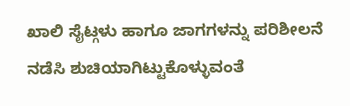ಖಾಲಿ ಸೈಟ್ಗಳು ಹಾಗೂ ಜಾಗಗಳನ್ನು ಪರಿಶೀಲನೆ ನಡೆಸಿ ಶುಚಿಯಾಗಿಟ್ಟುಕೊಳ್ಳುವಂತೆ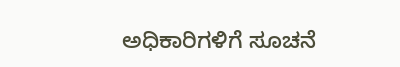ಅಧಿಕಾರಿಗಳಿಗೆ ಸೂಚನೆ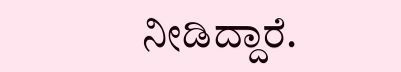ನೀಡಿದ್ದಾರೆ.